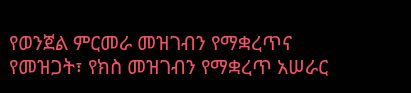የወንጀል ምርመራ መዝገብን የማቋረጥና የመዝጋት፣ የክስ መዝገብን የማቋረጥ አሠራር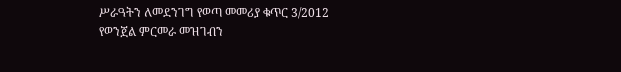ሥራዓትን ለመደንገግ የወጣ መመሪያ ቁጥር 3/2012
የወንጀል ምርመራ መዝገብን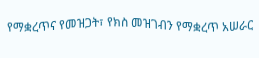የማቋረጥና የመዝጋት፣ የክስ መዝገብን የማቋረጥ አሠራር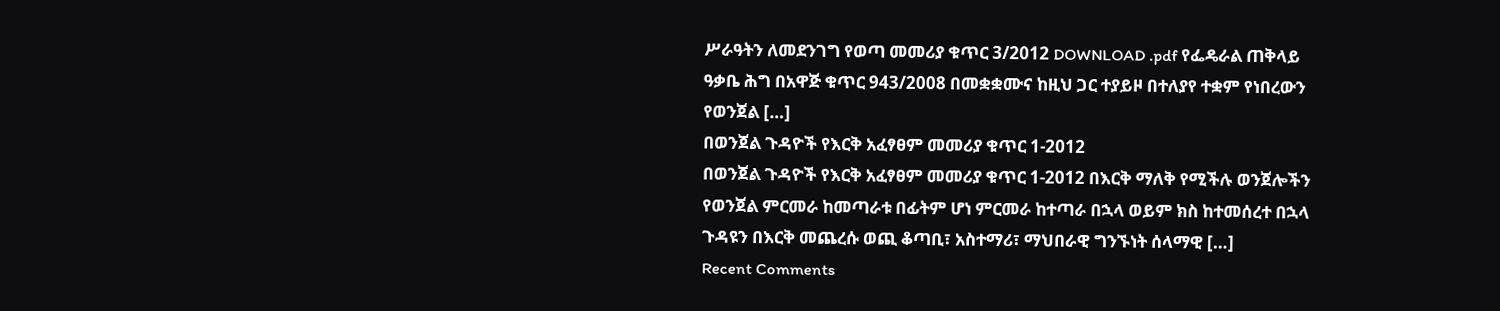ሥራዓትን ለመደንገግ የወጣ መመሪያ ቁጥር 3/2012 DOWNLOAD .pdf የፌዴራል ጠቅላይ ዓቃቤ ሕግ በአዋጅ ቁጥር 943/2008 በመቋቋሙና ከዚህ ጋር ተያይዞ በተለያየ ተቋም የነበረውን የወንጀል […]
በወንጀል ጉዳዮች የእርቅ አፈፃፀም መመሪያ ቁጥር 1-2012
በወንጀል ጉዳዮች የእርቅ አፈፃፀም መመሪያ ቁጥር 1-2012 በእርቅ ማለቅ የሚችሉ ወንጀሎችን የወንጀል ምርመራ ከመጣራቱ በፊትም ሆነ ምርመራ ከተጣራ በኋላ ወይም ክስ ከተመሰረተ በኋላ ጉዳዩን በእርቅ መጨረሱ ወጪ ቆጣቢ፣ አስተማሪ፣ ማህበራዊ ግንኙነት ሰላማዊ […]
Recent Comments